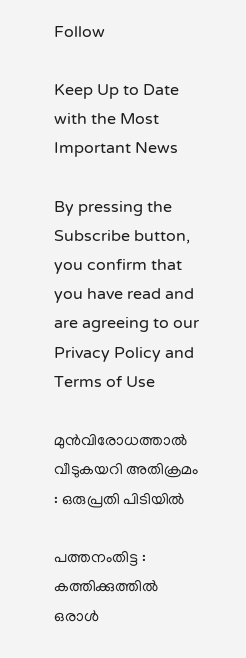Follow

Keep Up to Date with the Most Important News

By pressing the Subscribe button, you confirm that you have read and are agreeing to our Privacy Policy and Terms of Use

മുൻവിരോധത്താൽ വീടുകയറി അതിക്രമം : ഒരുപ്രതി പിടിയിൽ

പത്തനംതിട്ട : കത്തിക്കുത്തിൽ ഒരാൾ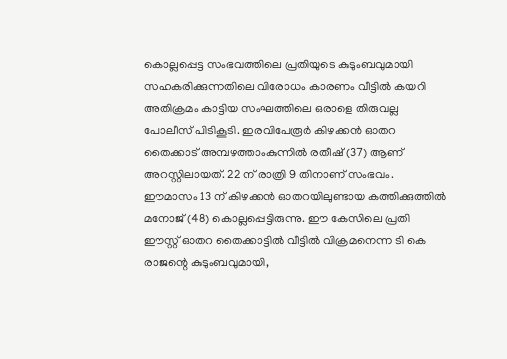കൊല്ലപ്പെട്ട സംഭവത്തിലെ പ്രതിയുടെ കുടുംബവുമായി സഹകരിക്കുന്നതിലെ വിരോധം കാരണം വീട്ടിൽ കയറി അതിക്രമം കാട്ടിയ സംഘത്തിലെ ഒരാളെ തിരുവല്ല പോലീസ് പിടികൂടി. ഇരവിപേരൂർ കിഴക്കൻ ഓതറ തൈക്കാട് അമ്പഴത്താംകുന്നിൽ രതീഷ് (37) ആണ് അറസ്റ്റിലായത്. 22 ന് രാത്രി 9 തിനാണ് സംഭവം. ഈമാസം 13 ന് കിഴക്കൻ ഓതറയിലുണ്ടായ കത്തിക്കുത്തിൽ മനോജ്‌ (48) കൊല്ലപ്പെട്ടിരുന്നു. ഈ കേസിലെ പ്രതി ഈസ്റ്റ് ഓതറ തൈക്കാട്ടിൽ വീട്ടിൽ വിക്രമനെന്ന ടി കെ രാജന്റെ കുടുംബവുമായി,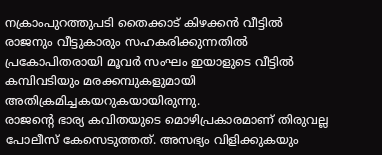നക്രാംപുറത്തുപടി തൈക്കാട് കിഴക്കൻ വീട്ടിൽ രാജനും വീട്ടുകാരും സഹകരിക്കുന്നതിൽ പ്രകോപിതരായി മൂവർ സംഘം ഇയാളുടെ വീട്ടിൽ കമ്പിവടിയും മരക്കമ്പുകളുമായി അതിക്രമിച്ചകയറുകയായിരുന്നു.
രാജന്റെ ഭാര്യ കവിതയുടെ മൊഴിപ്രകാരമാണ് തിരുവല്ല പോലീസ് കേസെടുത്തത്. അസഭ്യം വിളിക്കുകയും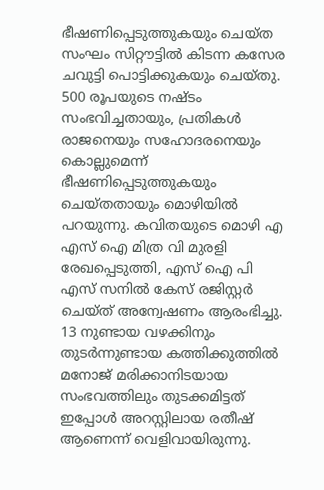ഭീഷണിപ്പെടുത്തുകയും ചെയ്ത സംഘം സിറ്റൗട്ടിൽ കിടന്ന കസേര ചവുട്ടി പൊട്ടിക്കുകയും ചെയ്തു. 500 രൂപയുടെ നഷ്ടം സംഭവിച്ചതായും, പ്രതികൾ രാജനെയും സഹോദരനെയും കൊല്ലുമെന്ന് ഭീഷണിപ്പെടുത്തുകയും ചെയ്തതായും മൊഴിയിൽ പറയുന്നു. കവിതയുടെ മൊഴി എ എസ് ഐ മിത്ര വി മുരളി രേഖപ്പെടുത്തി, എസ് ഐ പി എസ് സനിൽ കേസ് രജിസ്റ്റർ ചെയ്ത് അന്വേഷണം ആരംഭിച്ചു.
13 നുണ്ടായ വഴക്കിനും തുടർന്നുണ്ടായ കത്തിക്കുത്തിൽ മനോജ്‌ മരിക്കാനിടയായ സംഭവത്തിലും തുടക്കമിട്ടത് ഇപ്പോൾ അറസ്റ്റിലായ രതീഷ് ആണെന്ന് വെളിവായിരുന്നു.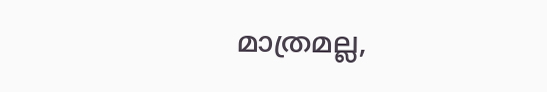മാത്രമല്ല,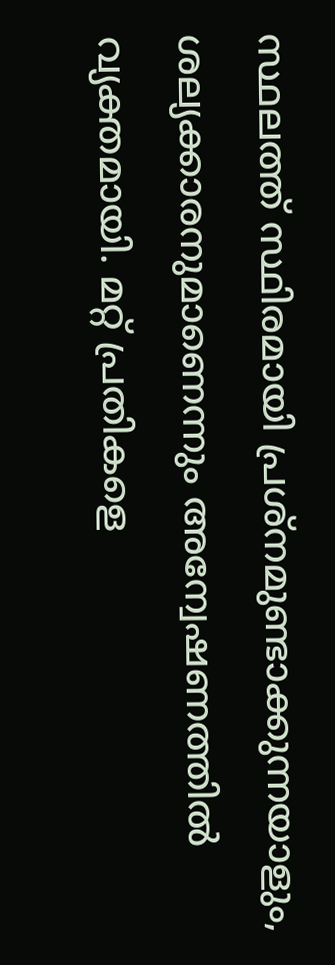സ്ഥലത്ത് സ്ഥിരമായി പ്രശ്നമുണ്ടാക്കുന്നയാളും, ശല്യക്കാരനുമാണെന്നും അന്വേഷണത്തിൽ വ്യക്തമായി. മറ്റ് പ്രതികളെ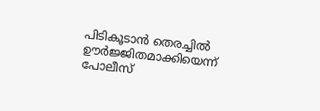പിടികൂടാൻ തെരച്ചിൽ ഊർജ്ജിതമാക്കിയെന്ന് പോലീസ്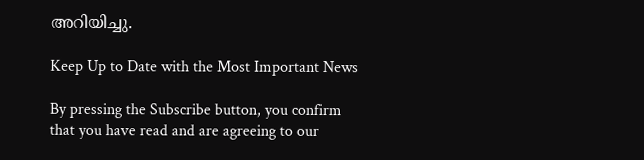അറിയിച്ചു.

Keep Up to Date with the Most Important News

By pressing the Subscribe button, you confirm that you have read and are agreeing to our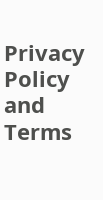Privacy Policy and Terms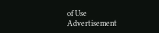of Use
Advertisement